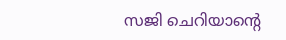സജി ചെറിയാന്റെ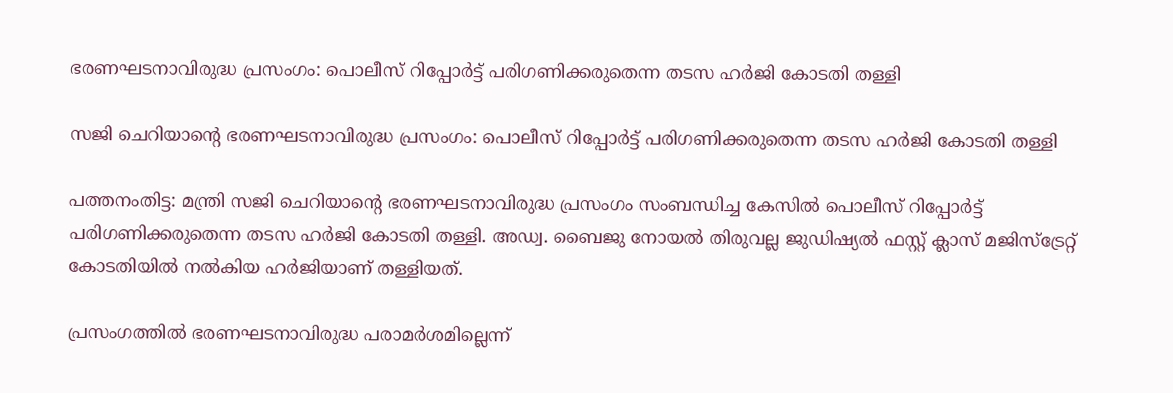ഭരണഘടനാവിരുദ്ധ പ്രസംഗം: പൊലീസ് റിപ്പോര്‍ട്ട് പരിഗണിക്കരുതെന്ന തടസ ഹര്‍ജി കോടതി തള്ളി

സജി ചെറിയാന്റെ ഭരണഘടനാവിരുദ്ധ പ്രസംഗം: പൊലീസ് റിപ്പോര്‍ട്ട് പരിഗണിക്കരുതെന്ന തടസ ഹര്‍ജി കോടതി തള്ളി

പത്തനംതിട്ട: മന്ത്രി സജി ചെറിയാന്റെ ഭരണഘടനാവിരുദ്ധ പ്രസംഗം സംബന്ധിച്ച കേസില്‍ പൊലീസ് റിപ്പോര്‍ട്ട് പരിഗണിക്കരുതെന്ന തടസ ഹര്‍ജി കോടതി തള്ളി. അഡ്വ. ബൈജു നോയല്‍ തിരുവല്ല ജുഡിഷ്യല്‍ ഫസ്റ്റ് ക്ലാസ് മജിസ്ട്രേറ്റ് കോടതിയില്‍ നല്‍കിയ ഹര്‍ജിയാണ് തള്ളിയത്.

പ്രസംഗത്തില്‍ ഭരണഘടനാവിരുദ്ധ പരാമര്‍ശമില്ലെന്ന്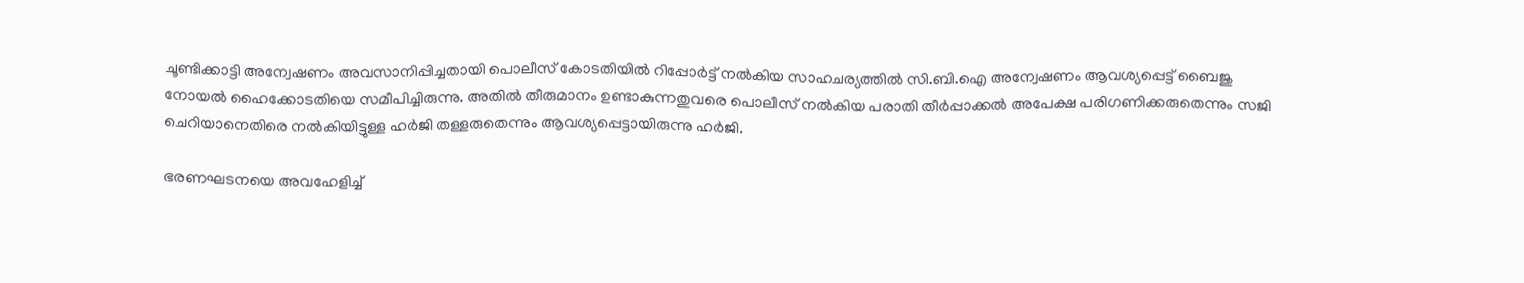ചൂണ്ടിക്കാട്ടി അന്വേഷണം അവസാനിപ്പിച്ചതായി പൊലീസ് കോടതിയില്‍ റിപ്പോര്‍ട്ട് നല്‍കിയ സാഹചര്യത്തില്‍ സി.ബി.ഐ അന്വേഷണം ആവശ്യപ്പെട്ട് ബൈജു നോയല്‍ ഹൈക്കോടതിയെ സമീപിച്ചിരുന്നു. അതില്‍ തീരുമാനം ഉണ്ടാകുന്നതുവരെ പൊലീസ് നല്‍കിയ പരാതി തീര്‍പ്പാക്കല്‍ അപേക്ഷ പരിഗണിക്കരുതെന്നും സജി ചെറിയാനെതിരെ നല്‍കിയിട്ടുള്ള ഹര്‍ജി തള്ളരുതെന്നും ആവശ്യപ്പെട്ടായിരുന്നു ഹര്‍ജി.

ഭരണഘടനയെ അവഹേളിച്ച്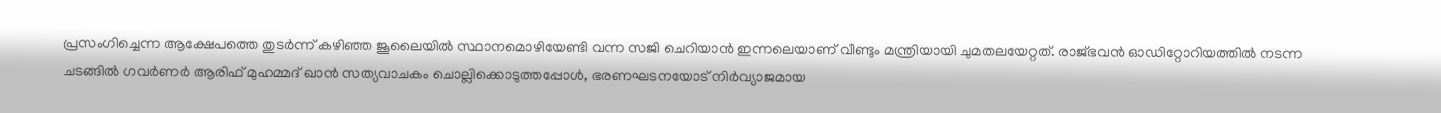പ്രസംഗിച്ചെന്ന ആക്ഷേപത്തെ തുടര്‍ന്ന് കഴിഞ്ഞ ജൂലൈയില്‍ സ്ഥാനമൊഴിയേണ്ടി വന്ന സജി ചെറിയാന്‍ ഇന്നലെയാണ് വീണ്ടും മന്ത്രിയായി ചുമതലയേറ്റത്. രാജ്ഭവന്‍ ഓഡിറ്റോറിയത്തില്‍ നടന്ന ചടങ്ങില്‍ ഗവര്‍ണര്‍ ആരിഫ് മുഹമ്മദ് ഖാന്‍ സത്യവാചകം ചൊല്ലിക്കൊടുത്തപ്പോള്‍, ഭരണഘടനയോട് നിര്‍വ്യാജമായ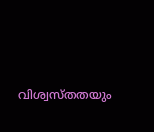വിശ്വസ്തതയും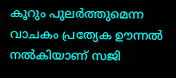കൂറും പുലര്‍ത്തുമെന്ന വാചകം പ്രത്യേക ഊന്നല്‍ നല്‍കിയാണ് സജി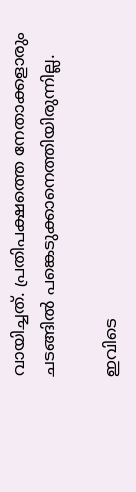വായിച്ചത്. പ്രതിപക്ഷത്തെ നേതാക്കളാരും ചടങ്ങില്‍ പങ്കെടുക്കാനെത്തിയിരുന്നില്ല.

ഇവിടെ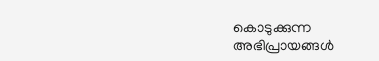കൊടുക്കുന്ന അഭിപ്രായങ്ങള്‍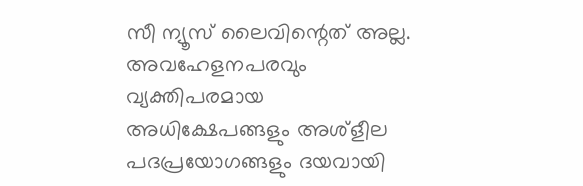സീ ന്യൂസ് ലൈവിന്റെത് അല്ല. അവഹേളനപരവും വ്യക്തിപരമായ അധിക്ഷേപങ്ങളും അശ്‌ളീല പദപ്രയോഗങ്ങളും ദയവായി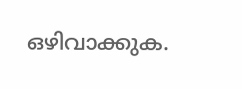ഒഴിവാക്കുക.